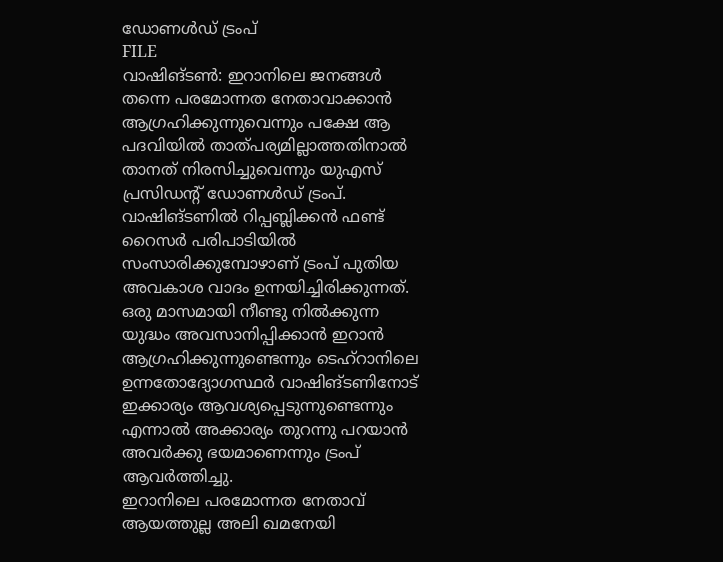ഡോണൾഡ് ട്രംപ്
FILE
വാഷിങ്ടൺ: ഇറാനിലെ ജനങ്ങൾ തന്നെ പരമോന്നത നേതാവാക്കാൻ ആഗ്രഹിക്കുന്നുവെന്നും പക്ഷേ ആ പദവിയിൽ താത്പര്യമില്ലാത്തതിനാൽ താനത് നിരസിച്ചുവെന്നും യുഎസ് പ്രസിഡന്റ് ഡോണൾഡ് ട്രംപ്. വാഷിങ്ടണിൽ റിപ്പബ്ലിക്കൻ ഫണ്ട് റൈസർ പരിപാടിയിൽ സംസാരിക്കുമ്പോഴാണ് ട്രംപ് പുതിയ അവകാശ വാദം ഉന്നയിച്ചിരിക്കുന്നത്. ഒരു മാസമായി നീണ്ടു നിൽക്കുന്ന യുദ്ധം അവസാനിപ്പിക്കാൻ ഇറാൻ ആഗ്രഹിക്കുന്നുണ്ടെന്നും ടെഹ്റാനിലെ ഉന്നതോദ്യോഗസ്ഥർ വാഷിങ്ടണിനോട് ഇക്കാര്യം ആവശ്യപ്പെടുന്നുണ്ടെന്നും എന്നാൽ അക്കാര്യം തുറന്നു പറയാൻ അവർക്കു ഭയമാണെന്നും ട്രംപ് ആവർത്തിച്ചു.
ഇറാനിലെ പരമോന്നത നേതാവ് ആയത്തുല്ല അലി ഖമനേയി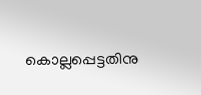കൊല്ലപ്പെട്ടതിനു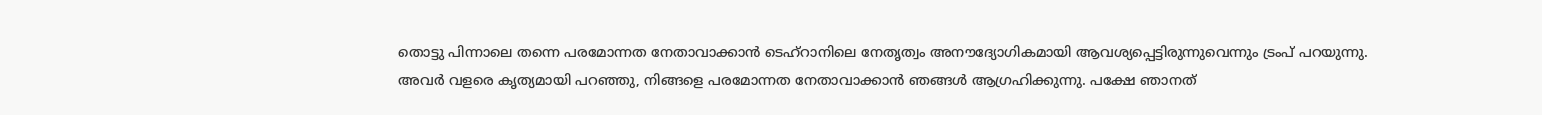തൊട്ടു പിന്നാലെ തന്നെ പരമോന്നത നേതാവാക്കാൻ ടെഹ്റാനിലെ നേതൃത്വം അനൗദ്യോഗികമായി ആവശ്യപ്പെട്ടിരുന്നുവെന്നും ട്രംപ് പറയുന്നു.
അവർ വളരെ കൃത്യമായി പറഞ്ഞു, നിങ്ങളെ പരമോന്നത നേതാവാക്കാൻ ഞങ്ങൾ ആഗ്രഹിക്കുന്നു. പക്ഷേ ഞാനത്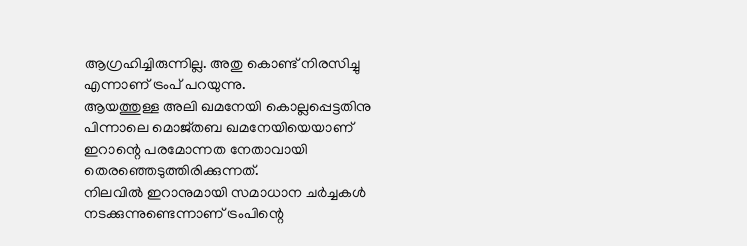ആഗ്രഹിച്ചിരുന്നില്ല. അതു കൊണ്ട് നിരസിച്ചു എന്നാണ് ട്രംപ് പറയുന്നു.
ആയത്തുള്ള അലി ഖമനേയി കൊല്ലപ്പെട്ടതിനു പിന്നാലെ മൊജ്തബ ഖമനേയിയെയാണ് ഇറാന്റെ പരമോന്നത നേതാവായി തെരഞ്ഞെടുത്തിരിക്കുന്നത്.
നിലവിൽ ഇറാനുമായി സമാധാന ചർച്ചകൾ നടക്കുന്നുണ്ടെന്നാണ് ട്രംപിന്റെ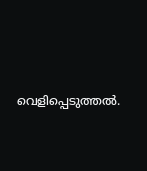വെളിപ്പെടുത്തൽ.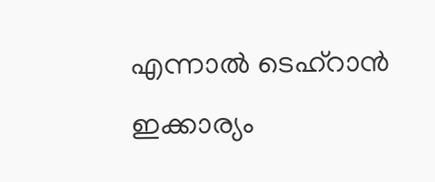എന്നാൽ ടെഹ്റാൻ ഇക്കാര്യം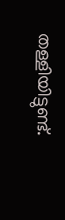തള്ളിയിട്ടുണ്ട്.